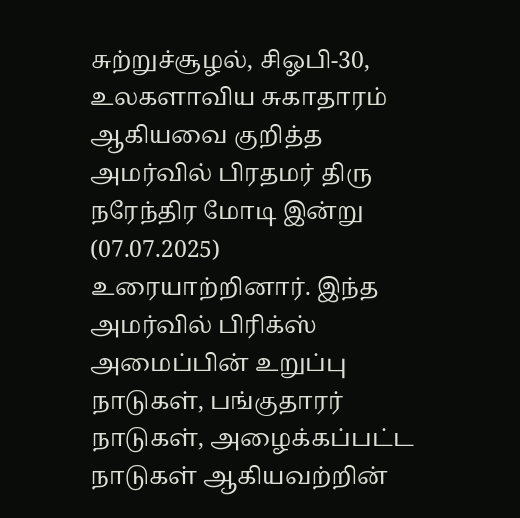சுற்றுச்சூழல், சிஓபி-30, உலகளாவிய சுகாதாரம் ஆகியவை குறித்த அமர்வில் பிரதமர் திரு நரேந்திர மோடி இன்று (07.07.2025) உரையாற்றினார். இந்த அமர்வில் பிரிக்ஸ் அமைப்பின் உறுப்பு நாடுகள், பங்குதாரர் நாடுகள், அழைக்கப்பட்ட நாடுகள் ஆகியவற்றின்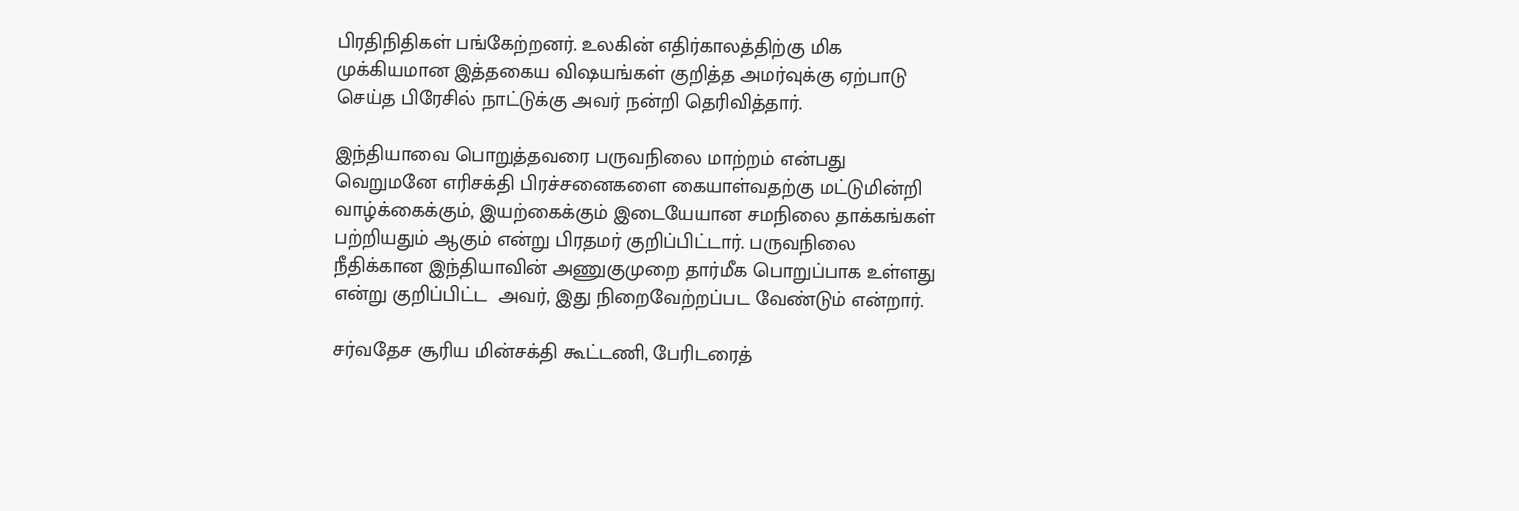பிரதிநிதிகள் பங்கேற்றனர். உலகின் எதிர்காலத்திற்கு மிக முக்கியமான இத்தகைய விஷயங்கள் குறித்த அமர்வுக்கு ஏற்பாடு செய்த பிரேசில் நாட்டுக்கு அவர் நன்றி தெரிவித்தார்.

இந்தியாவை பொறுத்தவரை பருவநிலை மாற்றம் என்பது வெறுமனே எரிசக்தி பிரச்சனைகளை கையாள்வதற்கு மட்டுமின்றி வாழ்க்கைக்கும், இயற்கைக்கும் இடையேயான சமநிலை தாக்கங்கள் பற்றியதும் ஆகும் என்று பிரதமர் குறிப்பிட்டார். பருவநிலை நீதிக்கான இந்தியாவின் அணுகுமுறை தார்மீக பொறுப்பாக உள்ளது என்று குறிப்பிட்ட  அவர், இது நிறைவேற்றப்பட வேண்டும் என்றார்.

சர்வதேச சூரிய மின்சக்தி கூட்டணி, பேரிடரைத்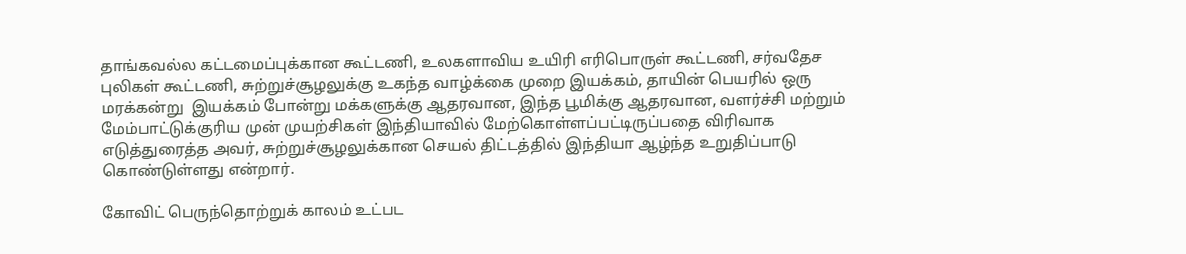தாங்கவல்ல கட்டமைப்புக்கான கூட்டணி, உலகளாவிய உயிரி எரிபொருள் கூட்டணி, சர்வதேச புலிகள் கூட்டணி, சுற்றுச்சூழலுக்கு உகந்த வாழ்க்கை முறை இயக்கம், தாயின் பெயரில் ஒரு மரக்கன்று  இயக்கம் போன்று மக்களுக்கு ஆதரவான, இந்த பூமிக்கு ஆதரவான, வளர்ச்சி மற்றும் மேம்பாட்டுக்குரிய முன் முயற்சிகள் இந்தியாவில் மேற்கொள்ளப்பட்டிருப்பதை விரிவாக எடுத்துரைத்த அவர், சுற்றுச்சூழலுக்கான செயல் திட்டத்தில் இந்தியா ஆழ்ந்த உறுதிப்பாடு கொண்டுள்ளது என்றார்.

கோவிட் பெருந்தொற்றுக் காலம் உட்பட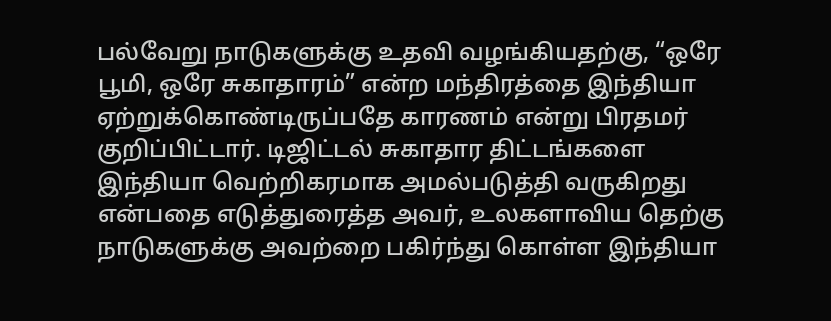பல்வேறு நாடுகளுக்கு உதவி வழங்கியதற்கு, “ஒரே பூமி, ஒரே சுகாதாரம்” என்ற மந்திரத்தை இந்தியா ஏற்றுக்கொண்டிருப்பதே காரணம் என்று பிரதமர் குறிப்பிட்டார். டிஜிட்டல் சுகாதார திட்டங்களை இந்தியா வெற்றிகரமாக அமல்படுத்தி வருகிறது என்பதை எடுத்துரைத்த அவர், உலகளாவிய தெற்கு நாடுகளுக்கு அவற்றை பகிர்ந்து கொள்ள இந்தியா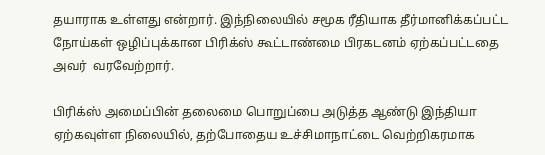தயாராக உள்ளது என்றார். இந்நிலையில் சமூக ரீதியாக தீர்மானிக்கப்பட்ட நோய்கள் ஒழிப்புக்கான பிரிக்ஸ் கூட்டாண்மை பிரகடனம் ஏற்கப்பட்டதை அவர்  வரவேற்றார்.

பிரிக்ஸ் அமைப்பின் தலைமை பொறுப்பை அடுத்த ஆண்டு இந்தியா ஏற்கவுள்ள நிலையில், தற்போதைய உச்சிமாநாட்டை வெற்றிகரமாக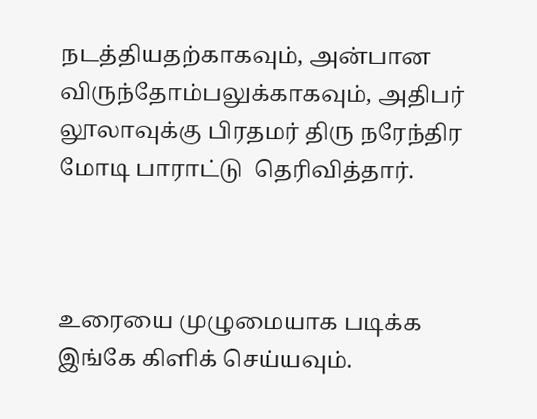நடத்தியதற்காகவும், அன்பான விருந்தோம்பலுக்காகவும், அதிபர் லூலாவுக்கு பிரதமர் திரு நரேந்திர மோடி பாராட்டு  தெரிவித்தார்.



உரையை முழுமையாக படிக்க இங்கே கிளிக் செய்யவும்.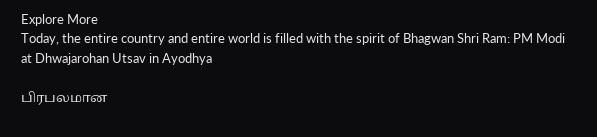Explore More
Today, the entire country and entire world is filled with the spirit of Bhagwan Shri Ram: PM Modi at Dhwajarohan Utsav in Ayodhya

பிரபலமான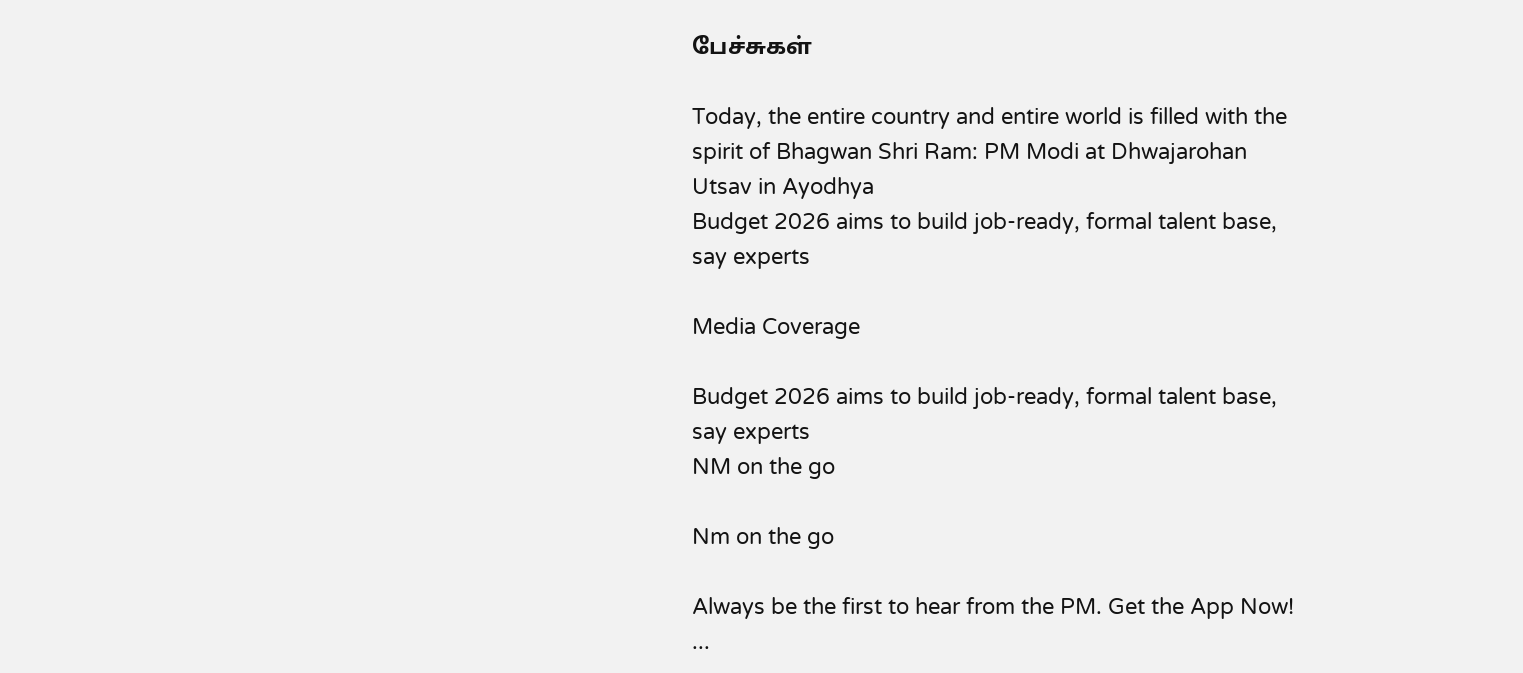பேச்சுகள்

Today, the entire country and entire world is filled with the spirit of Bhagwan Shri Ram: PM Modi at Dhwajarohan Utsav in Ayodhya
Budget 2026 aims to build job-ready, formal talent base, say experts

Media Coverage

Budget 2026 aims to build job-ready, formal talent base, say experts
NM on the go

Nm on the go

Always be the first to hear from the PM. Get the App Now!
...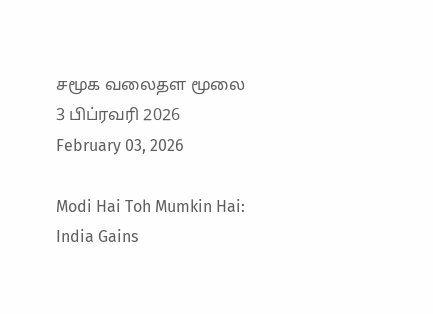சமூக வலைதள மூலை 3 பிப்ரவரி 2026
February 03, 2026

Modi Hai Toh Mumkin Hai: India Gains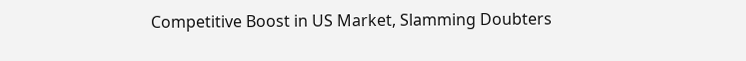Competitive Boost in US Market, Slamming Doubters